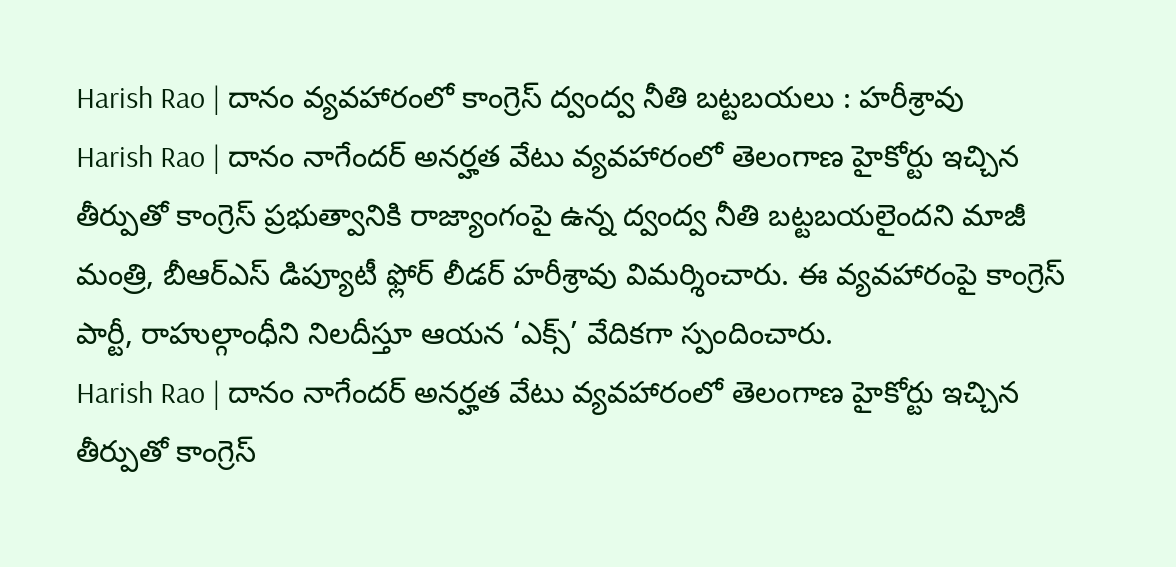Harish Rao | దానం వ్యవహారంలో కాంగ్రెస్ ద్వంద్వ నీతి బట్టబయలు : హరీశ్రావు
Harish Rao | దానం నాగేందర్ అనర్హత వేటు వ్యవహారంలో తెలంగాణ హైకోర్టు ఇచ్చిన తీర్పుతో కాంగ్రెస్ ప్రభుత్వానికి రాజ్యాంగంపై ఉన్న ద్వంద్వ నీతి బట్టబయలైందని మాజీ మంత్రి, బీఆర్ఎస్ డిప్యూటీ ఫ్లోర్ లీడర్ హరీశ్రావు విమర్శించారు. ఈ వ్యవహారంపై కాంగ్రెస్ పార్టీ, రాహుల్గాంధీని నిలదీస్తూ ఆయన ‘ఎక్స్’ వేదికగా స్పందించారు.
Harish Rao | దానం నాగేందర్ అనర్హత వేటు వ్యవహారంలో తెలంగాణ హైకోర్టు ఇచ్చిన తీర్పుతో కాంగ్రెస్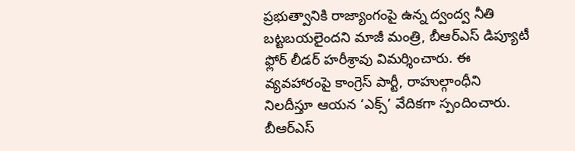ప్రభుత్వానికి రాజ్యాంగంపై ఉన్న ద్వంద్వ నీతి బట్టబయలైందని మాజీ మంత్రి, బీఆర్ఎస్ డిప్యూటీ ఫ్లోర్ లీడర్ హరీశ్రావు విమర్శించారు. ఈ వ్యవహారంపై కాంగ్రెస్ పార్టీ, రాహుల్గాంధీని నిలదీస్తూ ఆయన ‘ఎక్స్’ వేదికగా స్పందించారు. బీఆర్ఎస్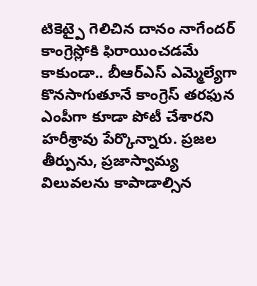టికెట్పై గెలిచిన దానం నాగేందర్ కాంగ్రెస్లోకి ఫిరాయించడమే కాకుండా.. బీఆర్ఎస్ ఎమ్మెల్యేగా కొనసాగుతూనే కాంగ్రెస్ తరఫున ఎంపీగా కూడా పోటీ చేశారని హరీశ్రావు పేర్కొన్నారు. ప్రజల తీర్పును, ప్రజాస్వామ్య విలువలను కాపాడాల్సిన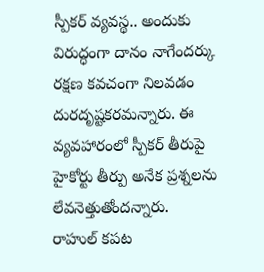స్పీకర్ వ్యవస్థ.. అందుకు విరుద్ధంగా దానం నాగేందర్కు రక్షణ కవచంగా నిలవడం దురదృష్టకరమన్నారు. ఈ వ్యవహారంలో స్పీకర్ తీరుపై హైకోర్టు తీర్పు అనేక ప్రశ్నలను లేవనెత్తుతోందన్నారు.
రాహుల్ కపట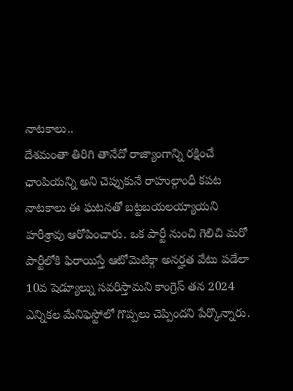నాటకాలు..
దేశమంతా తిరిగి తానేదో రాజ్యాంగాన్ని రక్షించే ఛాంపియన్ని అని చెప్పుకునే రాహుల్గాంధీ కపట నాటకాలు ఈ ఘటనతో బట్టబయలయ్యాయని హరీశ్రావు ఆరోపించారు. ఒక పార్టీ నుంచి గెలిచి మరో పార్టీలోకి ఫిరాయిస్తే ఆటోమెటిక్గా అనర్హత వేటు పడేలా 10వ షెడ్యూల్ను సవరిస్తామని కాంగ్రెస్ తన 2024 ఎన్నికల మేనిఫెస్టోలో గొప్పలు చెప్పిందని పేర్కొన్నారు.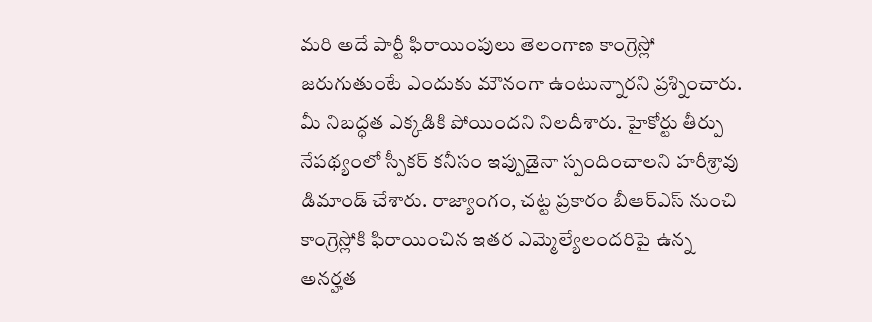మరి అదే పార్టీ ఫిరాయింపులు తెలంగాణ కాంగ్రెస్లో జరుగుతుంటే ఎందుకు మౌనంగా ఉంటున్నారని ప్రశ్నించారు. మీ నిబద్ధత ఎక్కడికి పోయిందని నిలదీశారు. హైకోర్టు తీర్పు నేపథ్యంలో స్పీకర్ కనీసం ఇప్పుడైనా స్పందించాలని హరీశ్రావు డిమాండ్ చేశారు. రాజ్యాంగం, చట్ట ప్రకారం బీఆర్ఎస్ నుంచి కాంగ్రెస్లోకి ఫిరాయించిన ఇతర ఎమ్మెల్యేలందరిపై ఉన్న అనర్హత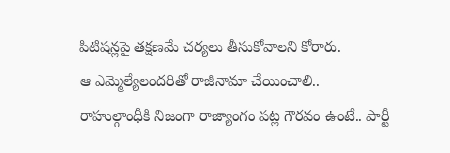పిటిషన్లపై తక్షణమే చర్యలు తీసుకోవాలని కోరారు.
ఆ ఎమ్మెల్యేలందరితో రాజీనామా చేయించాలి..
రాహుల్గాంధీకి నిజంగా రాజ్యాంగం పట్ల గౌరవం ఉంటే.. పార్టీ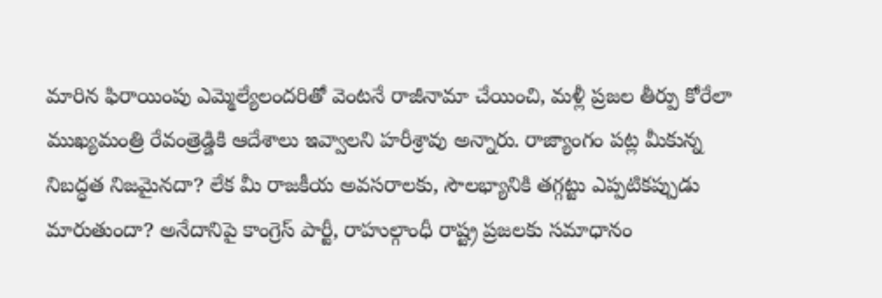మారిన ఫిరాయింపు ఎమ్మెల్యేలందరితో వెంటనే రాజీనామా చేయించి, మళ్లీ ప్రజల తీర్పు కోరేలా ముఖ్యమంత్రి రేవంత్రెడ్డికి ఆదేశాలు ఇవ్వాలని హరీశ్రావు అన్నారు. రాజ్యాంగం పట్ల మీకున్న నిబద్ధత నిజమైనదా? లేక మీ రాజకీయ అవసరాలకు, సౌలభ్యానికి తగ్గట్టు ఎప్పటికప్పుడు మారుతుందా? అనేదానిపై కాంగ్రెస్ పార్టీ, రాహుల్గాంధీ రాష్ట్ర ప్రజలకు సమాధానం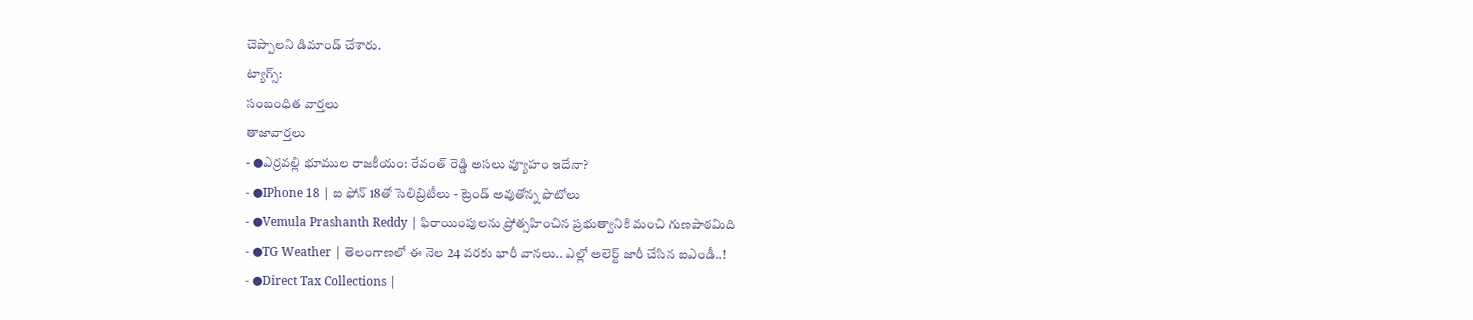చెప్పాలని డిమాండ్ చేశారు.
ట్యాగ్స్:
సంబంధిత వార్తలు
తాజావార్తలు
- ●ఎర్రవల్లి భూముల రాజకీయం: రేవంత్ రెడ్డి అసలు వ్యూహం ఇదేనా?
- ●IPhone 18 | ఐ ఫోన్ 18తో సెలిబ్రిటీలు - ట్రెండ్ అవుతోన్న ఫొటోలు
- ●Vemula Prashanth Reddy | ఫిరాయింపులను ప్రోత్సహించిన ప్రభుత్వానికి మంచి గుణపాఠమిది
- ●TG Weather | తెలంగాణలో ఈ నెల 24 వరకు భారీ వానలు.. ఎల్లో అలెర్ట్ జారీ చేసిన ఐఎండీ..!
- ●Direct Tax Collections |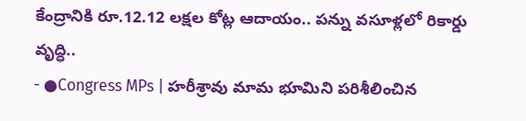కేంద్రానికి రూ.12.12 లక్షల కోట్ల ఆదాయం.. పన్ను వసూళ్లలో రికార్డు వృద్ధి..
- ●Congress MPs | హరీశ్రావు మామ భూమిని పరిశీలించిన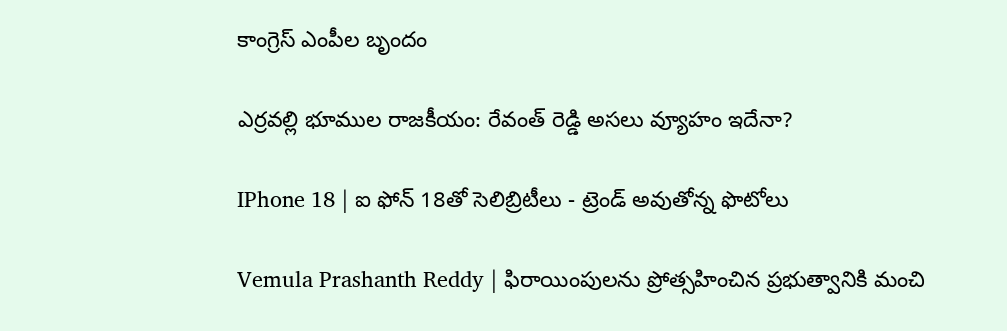కాంగ్రెస్ ఎంపీల బృందం

ఎర్రవల్లి భూముల రాజకీయం: రేవంత్ రెడ్డి అసలు వ్యూహం ఇదేనా?

IPhone 18 | ఐ ఫోన్ 18తో సెలిబ్రిటీలు - ట్రెండ్ అవుతోన్న ఫొటోలు

Vemula Prashanth Reddy | ఫిరాయింపులను ప్రోత్సహించిన ప్రభుత్వానికి మంచి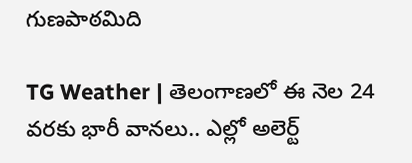గుణపాఠమిది

TG Weather | తెలంగాణలో ఈ నెల 24 వరకు భారీ వానలు.. ఎల్లో అలెర్ట్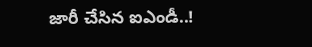జారీ చేసిన ఐఎండీ..!